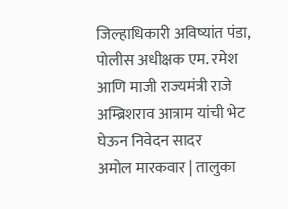जिल्हाधिकारी अविष्यांत पंडा, पोलीस अधीक्षक एम. रमेश आणि माजी राज्यमंत्री राजे अम्ब्रिशराव आत्राम यांची भेट घेऊन निवेदन सादर
अमोल मारकवार | तालुका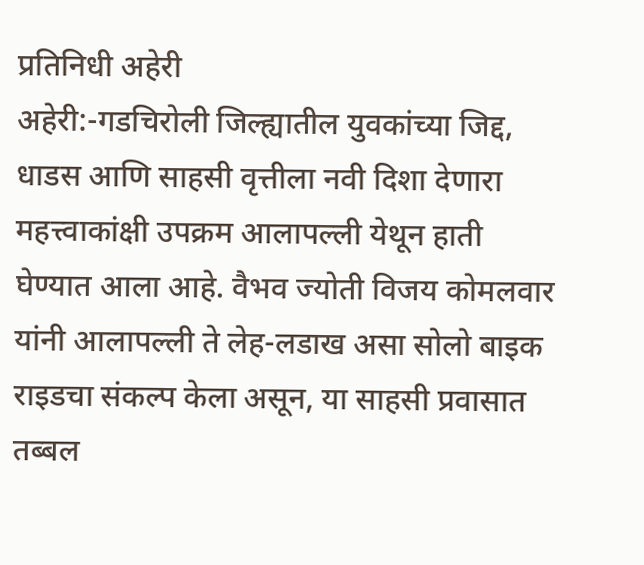प्रतिनिधी अहेरी
अहेरी:-गडचिरोली जिल्ह्यातील युवकांच्या जिद्द, धाडस आणि साहसी वृत्तीला नवी दिशा देणारा महत्त्वाकांक्षी उपक्रम आलापल्ली येथून हाती घेण्यात आला आहे. वैभव ज्योती विजय कोमलवार यांनी आलापल्ली ते लेह-लडाख असा सोलो बाइक राइडचा संकल्प केला असून, या साहसी प्रवासात तब्बल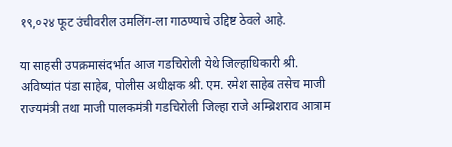१९,०२४ फूट उंचीवरील उमलिंग-ला गाठण्याचे उद्दिष्ट ठेवले आहे.

या साहसी उपक्रमासंदर्भात आज गडचिरोली येथे जिल्हाधिकारी श्री. अविष्यांत पंडा साहेब, पोलीस अधीक्षक श्री. एम. रमेश साहेब तसेच माजी राज्यमंत्री तथा माजी पालकमंत्री गडचिरोली जिल्हा राजे अम्ब्रिशराव आत्राम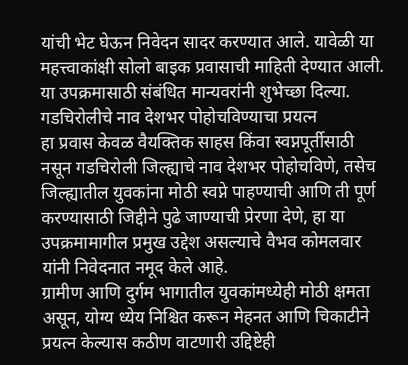यांची भेट घेऊन निवेदन सादर करण्यात आले. यावेळी या महत्त्वाकांक्षी सोलो बाइक प्रवासाची माहिती देण्यात आली. या उपक्रमासाठी संबंधित मान्यवरांनी शुभेच्छा दिल्या.
गडचिरोलीचे नाव देशभर पोहोचविण्याचा प्रयत्न
हा प्रवास केवळ वैयक्तिक साहस किंवा स्वप्नपूर्तीसाठी नसून गडचिरोली जिल्ह्याचे नाव देशभर पोहोचविणे, तसेच जिल्ह्यातील युवकांना मोठी स्वप्ने पाहण्याची आणि ती पूर्ण करण्यासाठी जिद्दीने पुढे जाण्याची प्रेरणा देणे, हा या उपक्रमामागील प्रमुख उद्देश असल्याचे वैभव कोमलवार यांनी निवेदनात नमूद केले आहे.
ग्रामीण आणि दुर्गम भागातील युवकांमध्येही मोठी क्षमता असून, योग्य ध्येय निश्चित करून मेहनत आणि चिकाटीने प्रयत्न केल्यास कठीण वाटणारी उद्दिष्टेही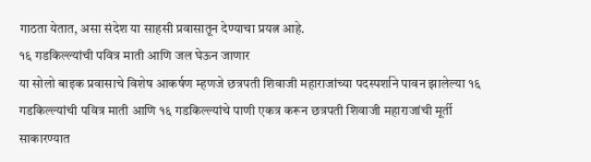गाठता येतात, असा संदेश या साहसी प्रवासातून देण्याचा प्रयत्न आहे.
१६ गडकिल्ल्यांची पवित्र माती आणि जल घेऊन जाणार
या सोलो बाइक प्रवासाचे विशेष आकर्षण म्हणजे छत्रपती शिवाजी महाराजांच्या पदस्पर्शाने पावन झालेल्या १६ गडकिल्ल्यांची पवित्र माती आणि १६ गडकिल्ल्यांचे पाणी एकत्र करून छत्रपती शिवाजी महाराजांची मूर्ती साकारण्यात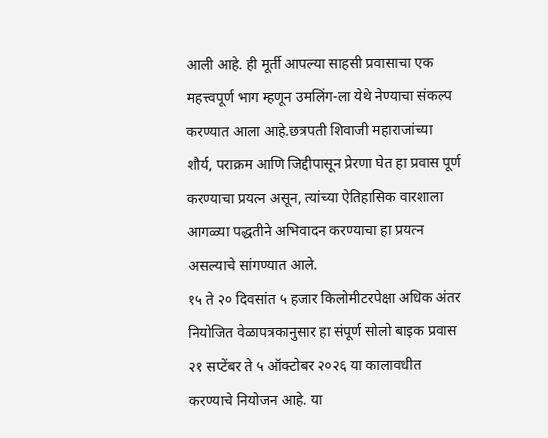आली आहे. ही मूर्ती आपल्या साहसी प्रवासाचा एक महत्त्वपूर्ण भाग म्हणून उमलिंग-ला येथे नेण्याचा संकल्प करण्यात आला आहे.छत्रपती शिवाजी महाराजांच्या शौर्य, पराक्रम आणि जिद्दीपासून प्रेरणा घेत हा प्रवास पूर्ण करण्याचा प्रयत्न असून, त्यांच्या ऐतिहासिक वारशाला आगळ्या पद्धतीने अभिवादन करण्याचा हा प्रयत्न असल्याचे सांगण्यात आले.
१५ ते २० दिवसांत ५ हजार किलोमीटरपेक्षा अधिक अंतर
नियोजित वेळापत्रकानुसार हा संपूर्ण सोलो बाइक प्रवास २१ सप्टेंबर ते ५ ऑक्टोबर २०२६ या कालावधीत करण्याचे नियोजन आहे. या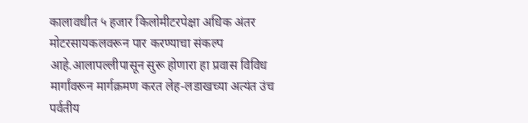कालावधीत ५ हजार किलोमीटरपेक्षा अधिक अंतर मोटरसायकलवरून पार करण्याचा संकल्प आहे.आलापल्लीपासून सुरू होणारा हा प्रवास विविध मार्गांवरून मार्गक्रमण करत लेह-लडाखच्या अत्यंत उंच पर्वतीय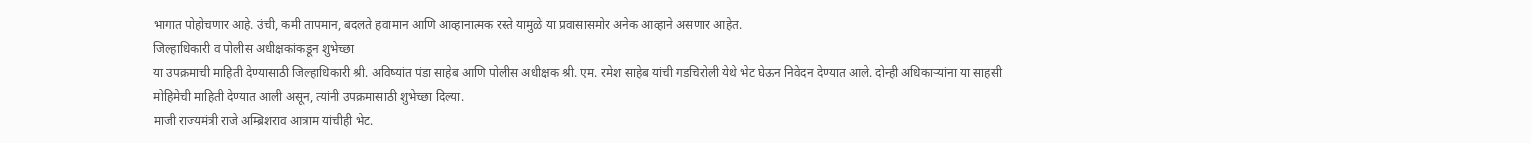भागात पोहोचणार आहे. उंची, कमी तापमान, बदलते हवामान आणि आव्हानात्मक रस्ते यामुळे या प्रवासासमोर अनेक आव्हाने असणार आहेत.
जिल्हाधिकारी व पोलीस अधीक्षकांकडून शुभेच्छा
या उपक्रमाची माहिती देण्यासाठी जिल्हाधिकारी श्री. अविष्यांत पंडा साहेब आणि पोलीस अधीक्षक श्री. एम. रमेश साहेब यांची गडचिरोली येथे भेट घेऊन निवेदन देण्यात आले. दोन्ही अधिकाऱ्यांना या साहसी मोहिमेची माहिती देण्यात आली असून, त्यांनी उपक्रमासाठी शुभेच्छा दिल्या.
माजी राज्यमंत्री राजे अम्ब्रिशराव आत्राम यांचीही भेट.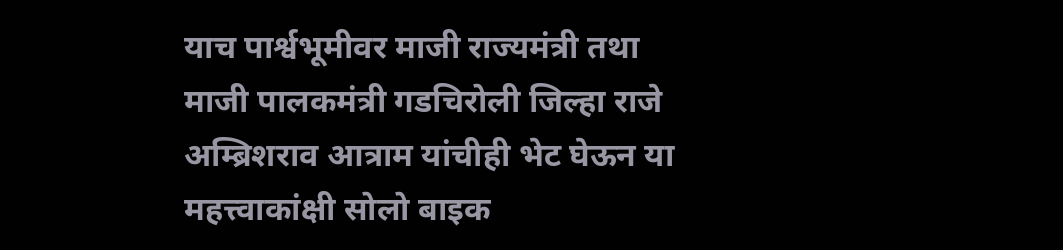याच पार्श्वभूमीवर माजी राज्यमंत्री तथा माजी पालकमंत्री गडचिरोली जिल्हा राजे अम्ब्रिशराव आत्राम यांचीही भेट घेऊन या महत्त्वाकांक्षी सोलो बाइक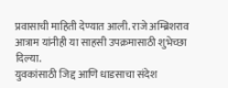प्रवासाची माहिती देण्यात आली. राजे अम्ब्रिशराव आत्राम यांनीही या साहसी उपक्रमासाठी शुभेच्छा दिल्या.
युवकांसाठी जिद्द आणि धाडसाचा संदेश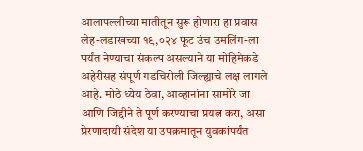आलापल्लीच्या मातीतून सुरू होणारा हा प्रवास लेह-लडाखच्या १९,०२४ फूट उंच उमलिंग-ला पर्यंत नेण्याचा संकल्प असल्याने या मोहिमेकडे अहेरीसह संपूर्ण गडचिरोली जिल्ह्याचे लक्ष लागले आहे. मोठे ध्येय ठेवा, आव्हानांना सामोरे जा आणि जिद्दीने ते पूर्ण करण्याचा प्रयत्न करा, असा प्रेरणादायी संदेश या उपक्रमातून युवकांपर्यंत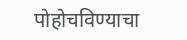पोहोचविण्याचा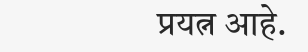प्रयत्न आहे.